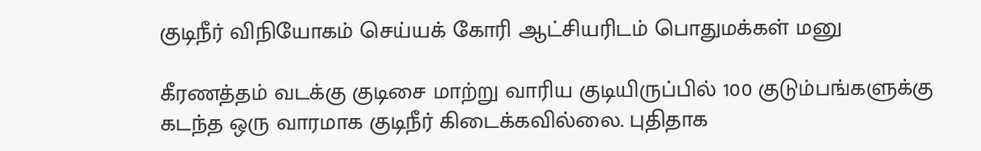குடிநீர் விநியோகம் செய்யக் கோரி ஆட்சியரிடம் பொதுமக்கள் மனு

கீரணத்தம் வடக்கு குடிசை மாற்று வாரிய குடியிருப்பில் 100 குடும்பங்களுக்கு கடந்த ஒரு வாரமாக குடிநீர் கிடைக்கவில்லை. புதிதாக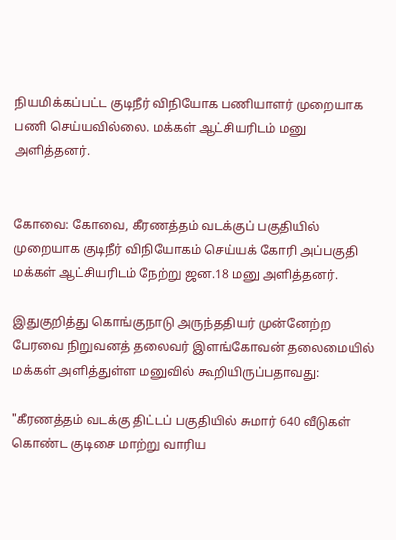நியமிக்கப்பட்ட குடிநீர் விநியோக பணியாளர் முறையாக பணி செய்யவில்லை. மக்கள் ஆட்சியரிடம் மனு அளித்தனர்.


கோவை: கோவை, கீரணத்தம் வடக்குப் பகுதியில் முறையாக குடிநீர் விநியோகம் செய்யக் கோரி அப்பகுதி மக்கள் ஆட்சியரிடம் நேற்று ஜன.18 மனு அளித்தனர்.

இதுகுறித்து கொங்குநாடு அருந்ததியர் முன்னேற்ற பேரவை நிறுவனத் தலைவர் இளங்கோவன் தலைமையில் மக்கள் அளித்துள்ள மனுவில் கூறியிருப்பதாவது:

"கீரணத்தம் வடக்கு திட்டப் பகுதியில் சுமார் 640 வீடுகள் கொண்ட குடிசை மாற்று வாரிய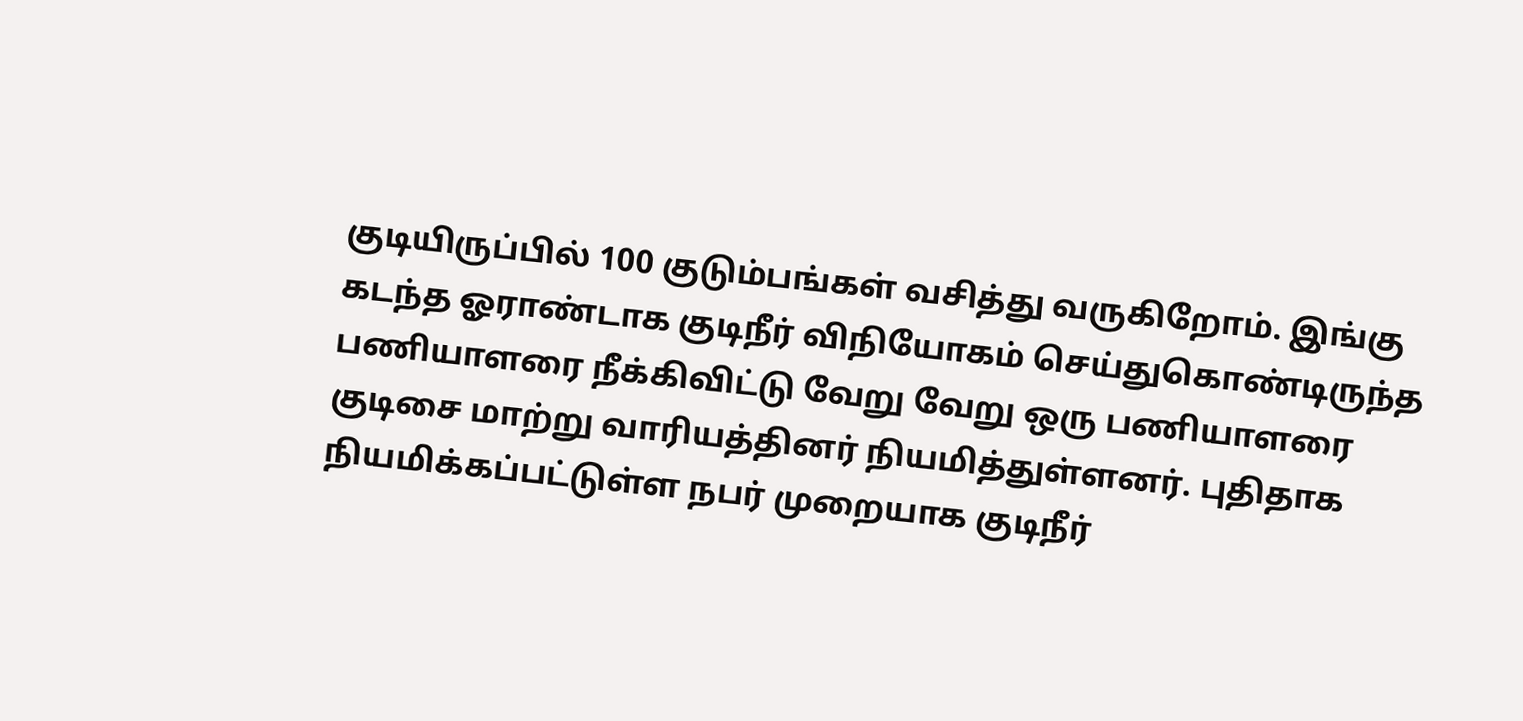குடியிருப்பில் 100 குடும்பங்கள் வசித்து வருகிறோம். இங்கு கடந்த ஓராண்டாக குடிநீர் விநியோகம் செய்துகொண்டிருந்த பணியாளரை நீக்கிவிட்டு வேறு வேறு ஒரு பணியாளரை குடிசை மாற்று வாரியத்தினர் நியமித்துள்ளனர். புதிதாக நியமிக்கப்பட்டுள்ள நபர் முறையாக குடிநீர்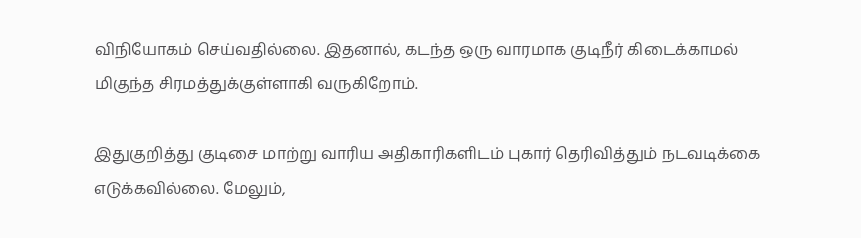விநியோகம் செய்வதில்லை. இதனால், கடந்த ஒரு வாரமாக குடிநீர் கிடைக்காமல் மிகுந்த சிரமத்துக்குள்ளாகி வருகிறோம்.

இதுகுறித்து குடிசை மாற்று வாரிய அதிகாரிகளிடம் புகார் தெரிவித்தும் நடவடிக்கை எடுக்கவில்லை. மேலும்,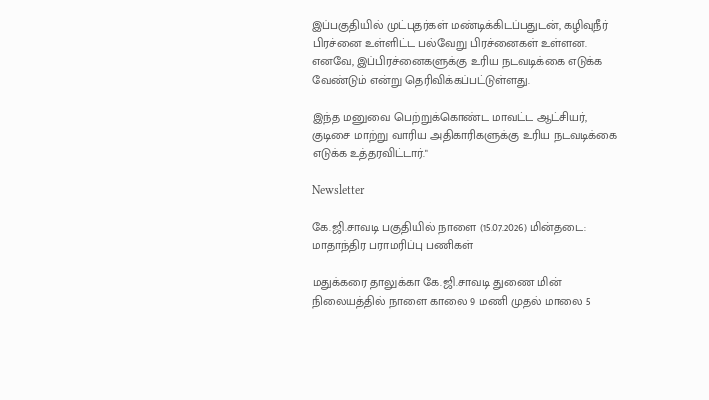இப்பகுதியில் முட்புதர்கள் மண்டிக்கிடப்பதுடன், கழிவுநீர் பிரச்னை உள்ளிட்ட பல்வேறு பிரச்னைகள் உள்ளன. எனவே, இப்பிரச்னைகளுக்கு உரிய நடவடிக்கை எடுக்க வேண்டும் என்று தெரிவிக்கப்பட்டுள்ளது.

இந்த மனுவை பெற்றுக்கொண்ட மாவட்ட ஆட்சியர், குடிசை மாற்று வாரிய அதிகாரிகளுக்கு உரிய நடவடிக்கை எடுக்க உத்தரவிட்டார்."

Newsletter

கே.ஜி.சாவடி பகுதியில் நாளை (15.07.2026) மின்தடை: மாதாந்திர பராமரிப்பு பணிகள்

மதுக்கரை தாலுக்கா கே.ஜி.சாவடி துணை மின் நிலையத்தில் நாளை காலை 9 மணி முதல் மாலை 5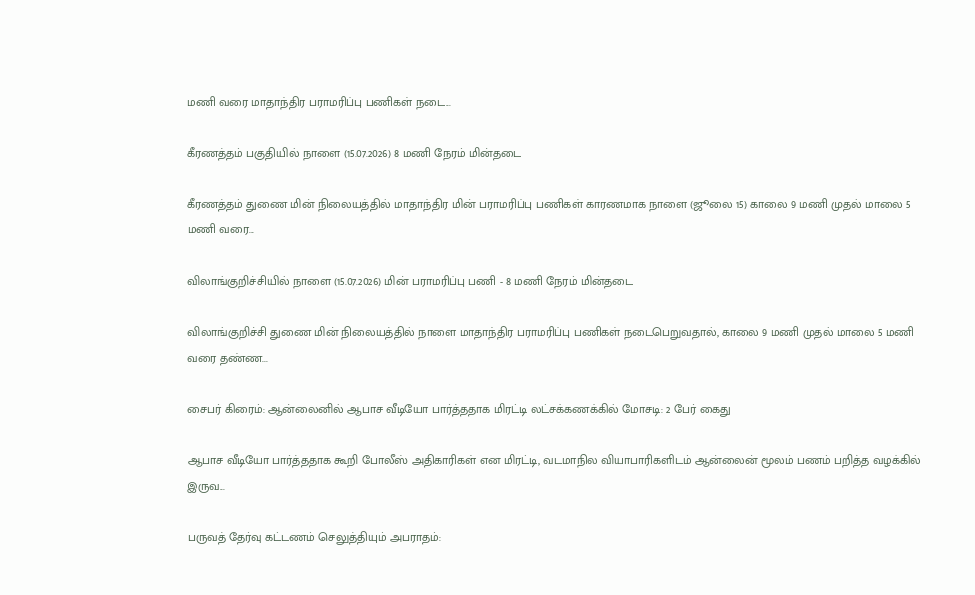மணி வரை மாதாந்திர பராமரிப்பு பணிகள் நடை...

கீரணத்தம் பகுதியில் நாளை (15.07.2026) 8 மணி நேரம் மின்தடை

கீரணத்தம் துணை மின் நிலையத்தில் மாதாந்திர மின் பராமரிப்பு பணிகள் காரணமாக நாளை (ஜூலை 15) காலை 9 மணி முதல் மாலை 5 மணி வரை...

விலாங்குறிச்சியில் நாளை (15.07.2026) மின் பராமரிப்பு பணி - 8 மணி நேரம் மின்தடை

விலாங்குறிச்சி துணை மின் நிலையத்தில் நாளை மாதாந்திர பராமரிப்பு பணிகள் நடைபெறுவதால், காலை 9 மணி முதல் மாலை 5 மணி வரை தண்ண...

சைபர் கிரைம்: ஆன்லைனில் ஆபாச வீடியோ பார்த்ததாக மிரட்டி லட்சக்கணக்கில் மோசடி: 2 பேர் கைது

ஆபாச வீடியோ பார்த்ததாக கூறி போலீஸ் அதிகாரிகள் என மிரட்டி, வடமாநில வியாபாரிகளிடம் ஆன்லைன் மூலம் பணம் பறித்த வழக்கில் இருவ...

பருவத் தேர்வு கட்டணம் செலுத்தியும் அபராதம்: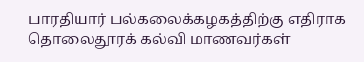பாரதியார் பல்கலைக்கழகத்திற்கு எதிராக தொலைதூரக் கல்வி மாணவர்கள்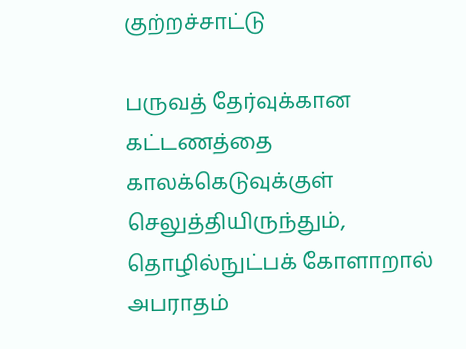குற்றச்சாட்டு

பருவத் தேர்வுக்கான கட்டணத்தை காலக்கெடுவுக்குள் செலுத்தியிருந்தும், தொழில்நுட்பக் கோளாறால் அபராதம்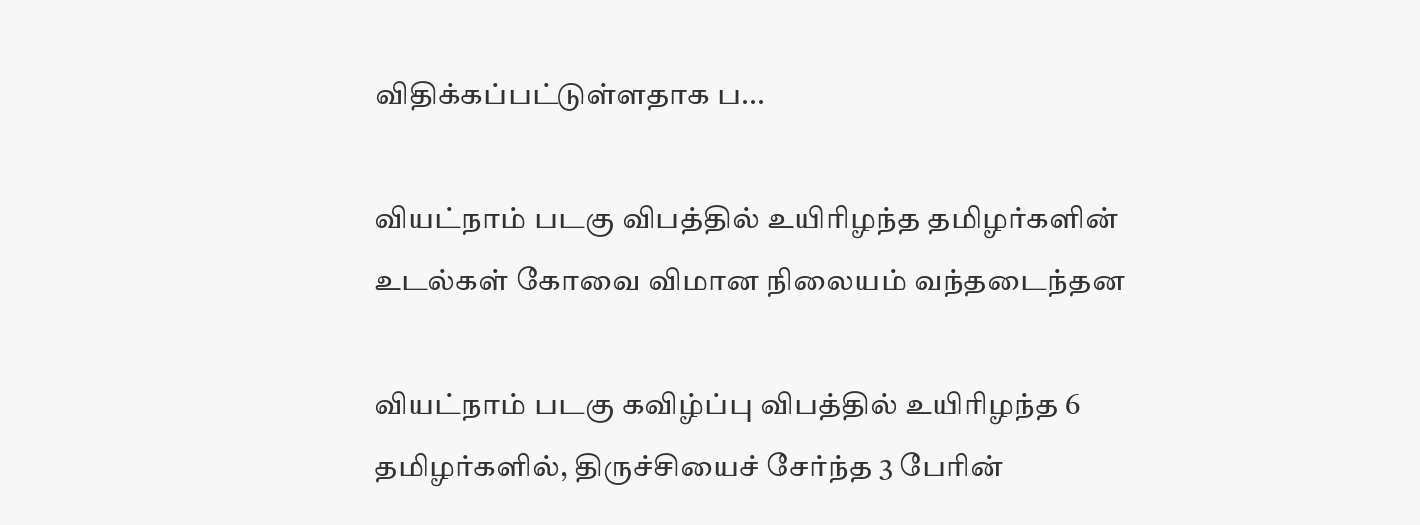விதிக்கப்பட்டுள்ளதாக ப...

வியட்நாம் படகு விபத்தில் உயிரிழந்த தமிழர்களின் உடல்கள் கோவை விமான நிலையம் வந்தடைந்தன

வியட்நாம் படகு கவிழ்ப்பு விபத்தில் உயிரிழந்த 6 தமிழர்களில், திருச்சியைச் சேர்ந்த 3 பேரின்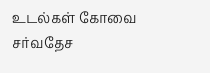உடல்கள் கோவை சர்வதேச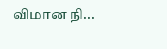விமான நி...